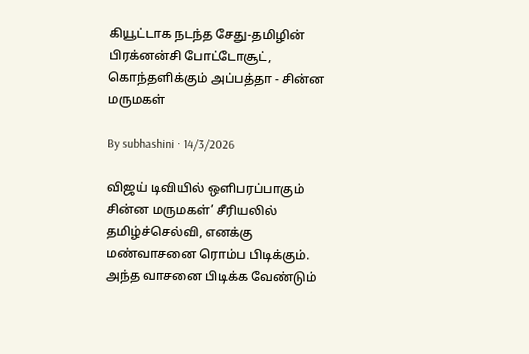கியூட்டாக நடந்த சேது-தமிழின் பிரக்னன்சி போட்டோசூட், கொந்தளிக்கும் அப்பத்தா - சின்ன மருமகள்

By subhashini · 14/3/2026

விஜய் டிவியில் ஒளிபரப்பாகும் சின்ன மருமகள்’ சீரியலில் தமிழ்ச்செல்வி, எனக்கு மண்வாசனை ரொம்ப பிடிக்கும். அந்த வாசனை பிடிக்க வேண்டும்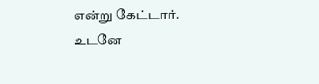என்று கேட்டார். உடனே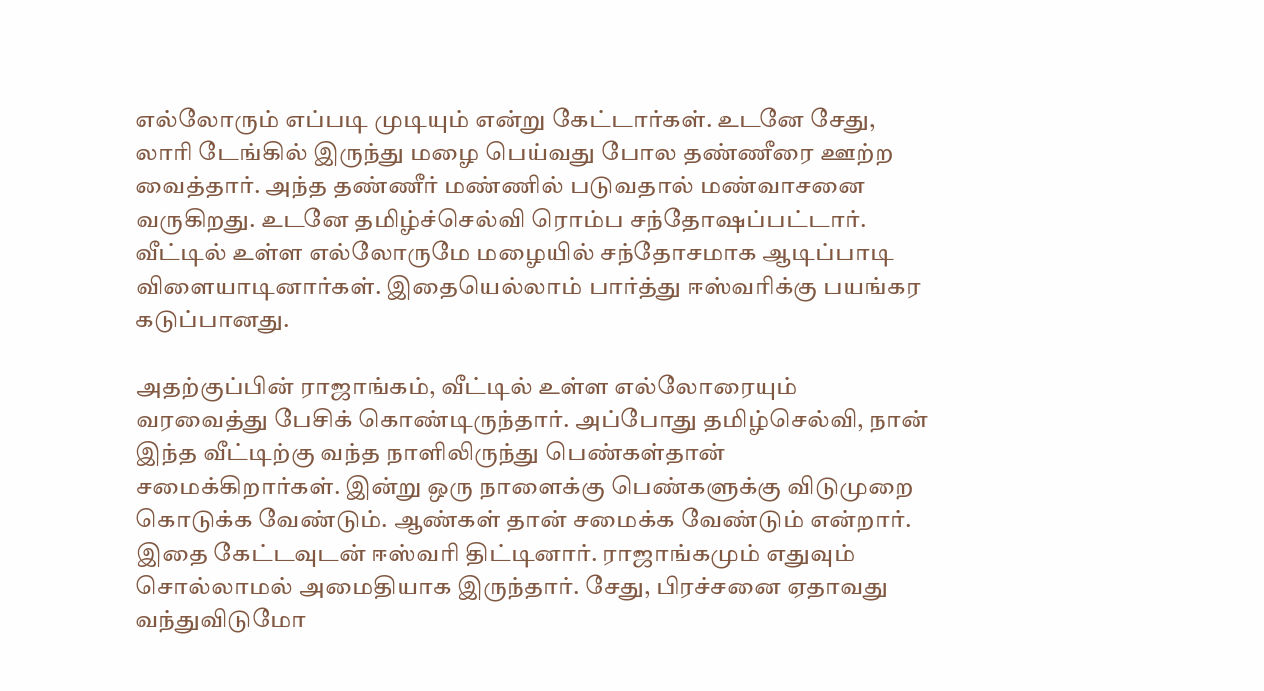எல்லோரும் எப்படி முடியும் என்று கேட்டார்கள். உடனே சேது, லாரி டேங்கில் இருந்து மழை பெய்வது போல தண்ணீரை ஊற்ற வைத்தார். அந்த தண்ணீர் மண்ணில் படுவதால் மண்வாசனை வருகிறது. உடனே தமிழ்ச்செல்வி ரொம்ப சந்தோஷப்பட்டார். வீட்டில் உள்ள எல்லோருமே மழையில் சந்தோசமாக ஆடிப்பாடி விளையாடினார்கள். இதையெல்லாம் பார்த்து ஈஸ்வரிக்கு பயங்கர கடுப்பானது.

அதற்குப்பின் ராஜாங்கம், வீட்டில் உள்ள எல்லோரையும் வரவைத்து பேசிக் கொண்டிருந்தார். அப்போது தமிழ்செல்வி, நான் இந்த வீட்டிற்கு வந்த நாளிலிருந்து பெண்கள்தான் சமைக்கிறார்கள். இன்று ஒரு நாளைக்கு பெண்களுக்கு விடுமுறை கொடுக்க வேண்டும். ஆண்கள் தான் சமைக்க வேண்டும் என்றார். இதை கேட்டவுடன் ஈஸ்வரி திட்டினார். ராஜாங்கமும் எதுவும் சொல்லாமல் அமைதியாக இருந்தார். சேது, பிரச்சனை ஏதாவது வந்துவிடுமோ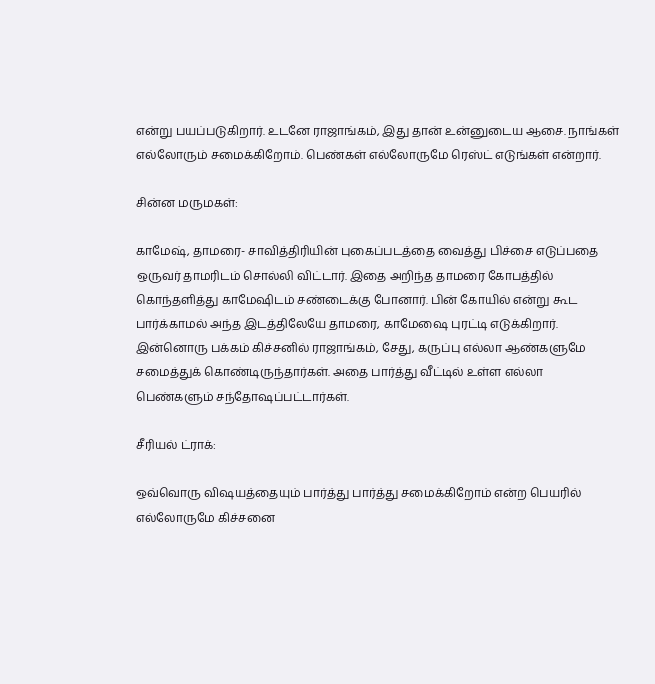என்று பயப்படுகிறார். உடனே ராஜாங்கம், இது தான் உன்னுடைய ஆசை. நாங்கள் எல்லோரும் சமைக்கிறோம். பெண்கள் எல்லோருமே ரெஸ்ட் எடுங்கள் என்றார்.

சின்ன மருமகள்:

காமேஷ், தாமரை- சாவித்திரியின் புகைப்படத்தை வைத்து பிச்சை எடுப்பதை ஒருவர் தாமரிடம் சொல்லி விட்டார். இதை அறிந்த தாமரை கோபத்தில் கொந்தளித்து காமேஷிடம் சண்டைக்கு போனார். பின் கோயில் என்று கூட பார்க்காமல் அந்த இடத்திலேயே தாமரை, காமேஷை புரட்டி எடுக்கிறார். இன்னொரு பக்கம் கிச்சனில் ராஜாங்கம், சேது, கருப்பு எல்லா ஆண்களுமே சமைத்துக் கொண்டிருந்தார்கள். அதை பார்த்து வீட்டில் உள்ள எல்லா பெண்களும் சந்தோஷப்பட்டார்கள்.

சீரியல் ட்ராக்:

ஒவ்வொரு விஷயத்தையும் பார்த்து பார்த்து சமைக்கிறோம் என்ற பெயரில் எல்லோருமே கிச்சனை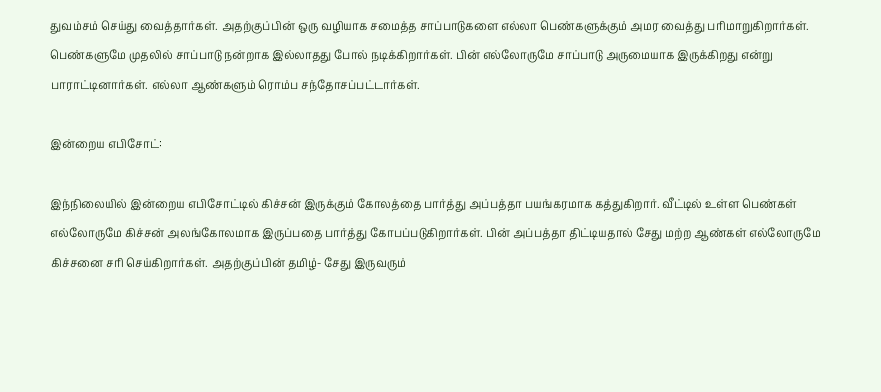துவம்சம் செய்து வைத்தார்கள். அதற்குப்பின் ஒரு வழியாக சமைத்த சாப்பாடுகளை எல்லா பெண்களுக்கும் அமர வைத்து பரிமாறுகிறார்கள். பெண்களுமே முதலில் சாப்பாடு நன்றாக இல்லாதது போல் நடிக்கிறார்கள். பின் எல்லோருமே சாப்பாடு அருமையாக இருக்கிறது என்று பாராட்டினார்கள். எல்லா ஆண்களும் ரொம்ப சந்தோசப்பட்டார்கள்.

இன்றைய எபிசோட்:

இந்நிலையில் இன்றைய எபிசோட்டில் கிச்சன் இருக்கும் கோலத்தை பார்த்து அப்பத்தா பயங்கரமாக கத்துகிறார். வீட்டில் உள்ள பெண்கள் எல்லோருமே கிச்சன் அலங்கோலமாக இருப்பதை பார்த்து கோபப்படுகிறார்கள். பின் அப்பத்தா திட்டியதால் சேது மற்ற ஆண்கள் எல்லோருமே கிச்சனை சரி செய்கிறார்கள். அதற்குப்பின் தமிழ்- சேது இருவரும்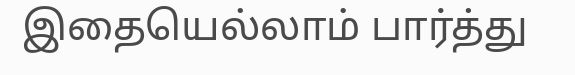இதையெல்லாம் பார்த்து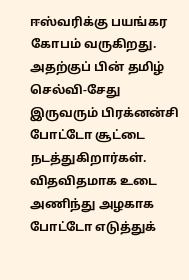ஈஸ்வரிக்கு பயங்கர கோபம் வருகிறது. அதற்குப் பின் தமிழ் செல்வி-சேது இருவரும் பிரக்னன்சி போட்டோ சூட்டை நடத்துகிறார்கள். விதவிதமாக உடை அணிந்து அழகாக போட்டோ எடுத்துக்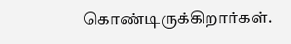கொண்டிருக்கிறார்கள்.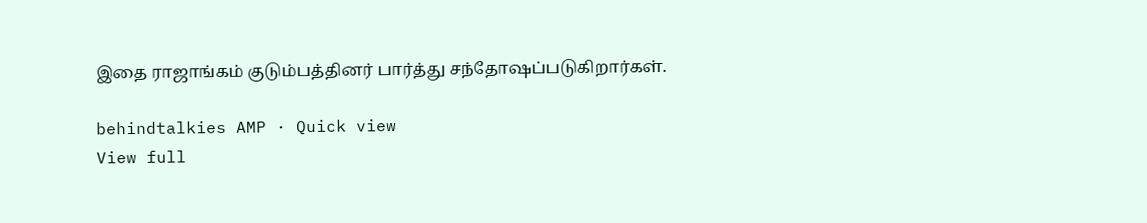இதை ராஜாங்கம் குடும்பத்தினர் பார்த்து சந்தோஷப்படுகிறார்கள்.

behindtalkies AMP · Quick view
View full